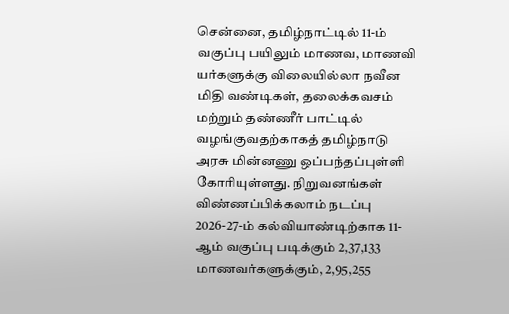சென்னை, தமிழ்நாட்டில் 11-ம் வகுப்பு பயிலும் மாணவ, மாணவி யர்களுக்கு விலையில்லா நவீன மிதி வண்டிகள், தலைக்கவசம் மற்றும் தண்ணீர் பாட்டில் வழங்குவதற்காகத் தமிழ்நாடு அரசு மின்னணு ஒப்பந்தப்புள்ளி கோரியுள்ளது. நிறுவனங்கள் விண்ணப்பிக்கலாம் நடப்பு 2026-27-ம் கல்வியாண்டிற்காக 11-ஆம் வகுப்பு படிக்கும் 2,37,133 மாணவர்களுக்கும், 2,95,255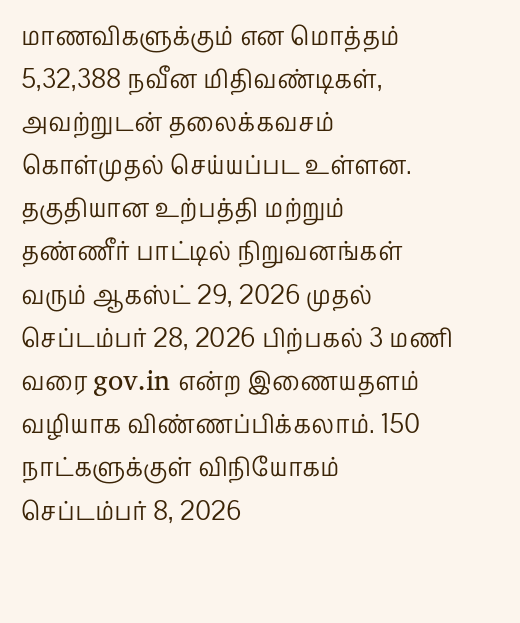மாணவிகளுக்கும் என மொத்தம் 5,32,388 நவீன மிதிவண்டிகள், அவற்றுடன் தலைக்கவசம் கொள்முதல் செய்யப்பட உள்ளன. தகுதியான உற்பத்தி மற்றும் தண்ணீர் பாட்டில் நிறுவனங்கள் வரும் ஆகஸ்ட் 29, 2026 முதல் செப்டம்பர் 28, 2026 பிற்பகல் 3 மணி வரை gov.in என்ற இணையதளம் வழியாக விண்ணப்பிக்கலாம். 150 நாட்களுக்குள் விநியோகம் செப்டம்பர் 8, 2026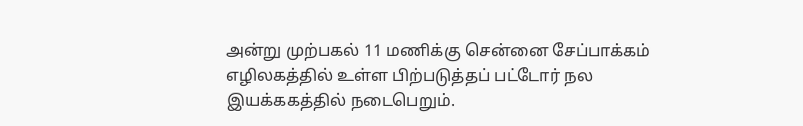அன்று முற்பகல் 11 மணிக்கு சென்னை சேப்பாக்கம் எழிலகத்தில் உள்ள பிற்படுத்தப் பட்டோர் நல இயக்ககத்தில் நடைபெறும்.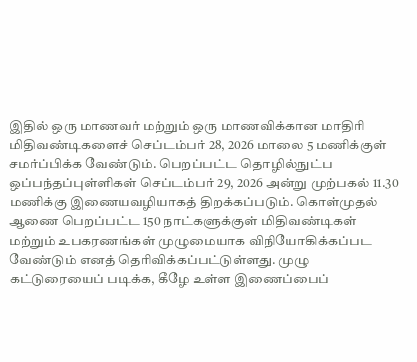இதில் ஒரு மாணவர் மற்றும் ஒரு மாணவிக்கான மாதிரி மிதிவண்டிகளைச் செப்டம்பர் 28, 2026 மாலை 5 மணிக்குள் சமர்ப்பிக்க வேண்டும். பெறப்பட்ட தொழில்நுட்ப ஒப்பந்தப்புள்ளிகள் செப்டம்பர் 29, 2026 அன்று முற்பகல் 11.30 மணிக்கு இணையவழியாகத் திறக்கப்படும். கொள்முதல் ஆணை பெறப்பட்ட 150 நாட்களுக்குள் மிதிவண்டிகள் மற்றும் உபகரணங்கள் முழுமையாக விநியோகிக்கப்பட வேண்டும் எனத் தெரிவிக்கப்பட்டுள்ளது. முழு கட்டுரையைப் படிக்க, கீழே உள்ள இணைப்பைப்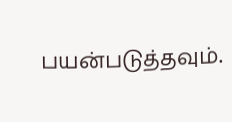பயன்படுத்தவும்.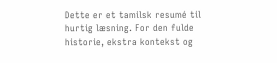Dette er et tamilsk resumé til hurtig læsning. For den fulde historie, ekstra kontekst og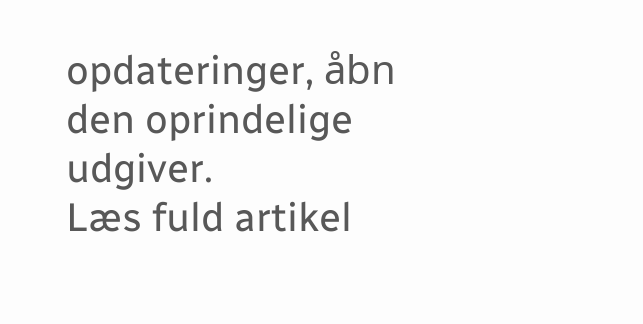opdateringer, åbn den oprindelige udgiver.
Læs fuld artikel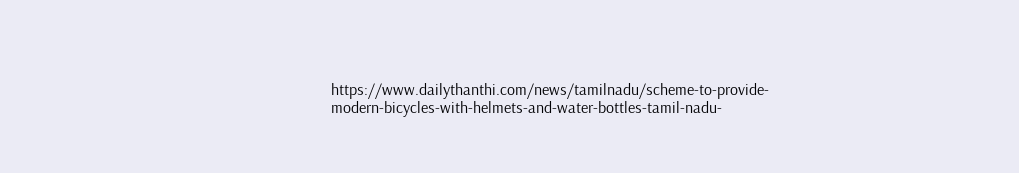https://www.dailythanthi.com/news/tamilnadu/scheme-to-provide-modern-bicycles-with-helmets-and-water-bottles-tamil-nadu-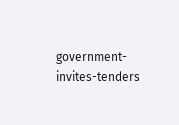government-invites-tenders